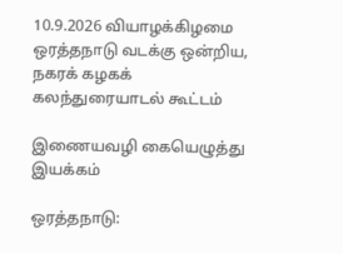10.9.2026 வியாழக்கிழமை ஒரத்தநாடு வடக்கு ஒன்றிய, நகரக் கழகக் கலந்துரையாடல் கூட்டம்

இணையவழி கையெழுத்து இயக்கம்

ஒரத்தநாடு: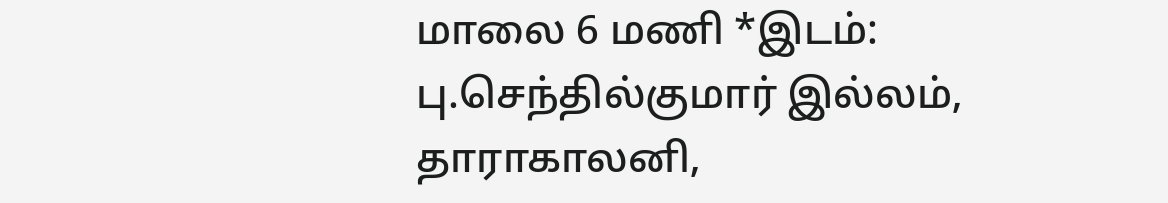மாலை 6 மணி *இடம்: பு.செந்தில்குமார் இல்லம்,  தாராகாலனி,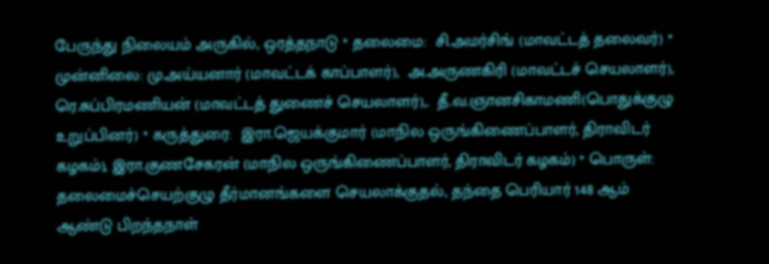பேருந்து நிலையம் அருகில், ஒரத்தநாடு * தலைமை:  சி.அமர்சிங் (மாவட்டத் தலைவர்) * முன்னிலை: மு.அய்யனார் (மாவட்டக் காப்பாளர்),  அ.அருணகிரி (மாவட்டச் செயலாளர்), ரெ.சுப்பிரமணியன் (மாவட்டத் துணைச் செயலாளர்),.  தீ.வ.ஞானசிகாமணி(பொதுக்குழு உறுப்பினர்) * கருத்துரை:  இரா.ஜெயக்குமார் (மாநில ஒருங்கிணைப்பாளர், திராவிடர் கழகம்), இரா.குணசேகரன் (மாநில ஒருங்கிணைப்பாளர், திராவிடர் கழகம்) * பொருள்: தலைமைச்செயற்குழு தீர்மானங்களை செயலாக்குதல், தந்தை பெரியார் 148 ஆம் ஆண்டு பிறந்தநாள்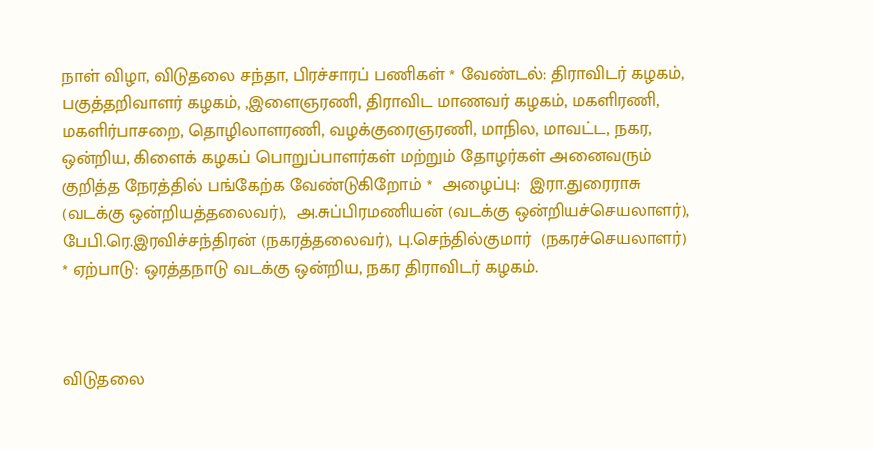நாள் விழா, விடுதலை சந்தா, பிரச்சாரப் பணிகள் * வேண்டல்: திராவிடர் கழகம், பகுத்தறிவாளர் கழகம், ,இளைஞரணி, திராவிட மாணவர் கழகம், மகளிரணி, மகளிர்பாசறை, தொழிலாளரணி, வழக்குரைஞரணி, மாநில, மாவட்ட, நகர, ஒன்றிய, கிளைக் கழகப் பொறுப்பாளர்கள் மற்றும் தோழர்கள் அனைவரும் குறித்த நேரத்தில் பங்கேற்க வேண்டுகிறோம் *  அழைப்பு:  இரா.துரைராசு (வடக்கு ஒன்றியத்தலைவர்),  அ.சுப்பிரமணியன் (வடக்கு ஒன்றியச்செயலாளர்), பேபி.ரெ.இரவிச்சந்திரன் (நகரத்தலைவர்), பு.செந்தில்குமார்  (நகரச்செயலாளர்) * ஏற்பாடு: ஒரத்தநாடு வடக்கு ஒன்றிய, நகர திராவிடர் கழகம்.



விடுதலை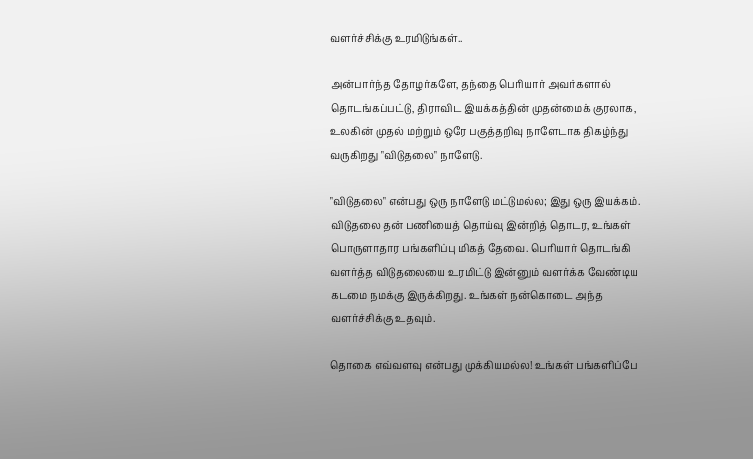வளர்ச்சிக்கு உரமிடுங்கள்..

அன்பார்ந்த தோழர்களே, தந்தை பெரியார் அவர்களால் தொடங்கப்பட்டு, திராவிட இயக்கத்தின் முதன்மைக் குரலாக, உலகின் முதல் மற்றும் ஒரே பகுத்தறிவு நாளேடாக திகழ்ந்து வருகிறது "விடுதலை" நாளேடு.

"விடுதலை" என்பது ஒரு நாளேடு மட்டுமல்ல; இது ஒரு இயக்கம். விடுதலை தன் பணியைத் தொய்வு இன்றித் தொடர, உங்கள் பொருளாதார பங்களிப்பு மிகத் தேவை. பெரியார் தொடங்கி வளர்த்த விடுதலையை உரமிட்டு இன்னும் வளர்க்க வேண்டிய கடமை நமக்கு இருக்கிறது. உங்கள் நன்கொடை அந்த வளர்ச்சிக்கு உதவும்.

தொகை எவ்வளவு என்பது முக்கியமல்ல! உங்கள் பங்களிப்பே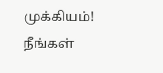முக்கியம்! நீங்கள்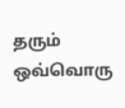தரும் ஒவ்வொரு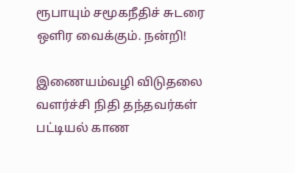ரூபாயும் சமூகநீதிச் சுடரை ஒளிர வைக்கும். நன்றி!

இணையம்வழி விடுதலை வளர்ச்சி நிதி தந்தவர்கள் பட்டியல் காண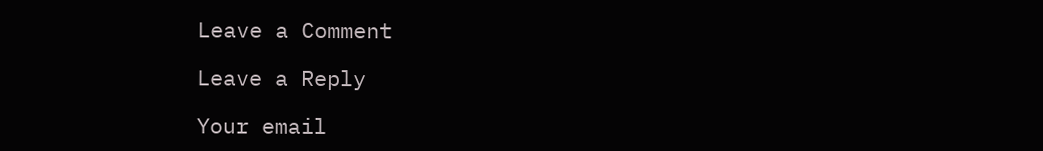Leave a Comment

Leave a Reply

Your email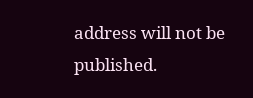address will not be published.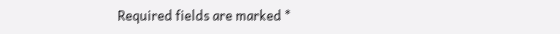Required fields are marked *